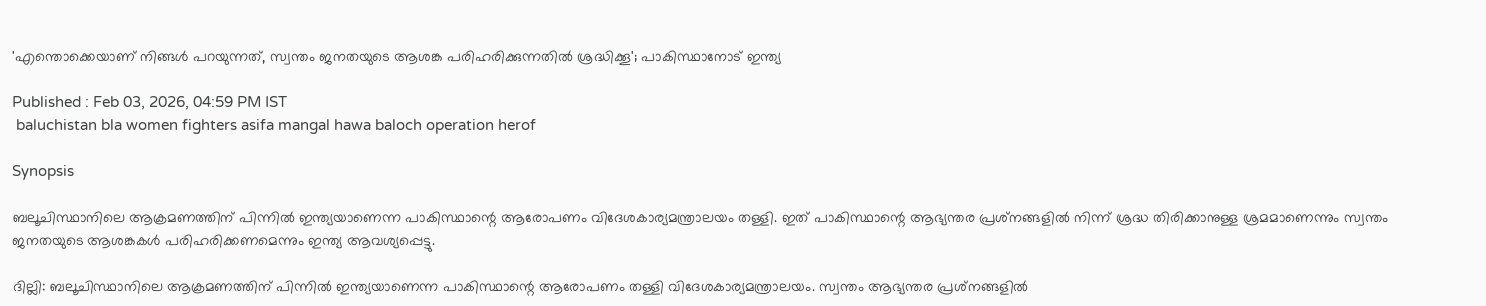'എന്തൊക്കെയാണ് നിങ്ങൾ പറയുന്നത്, സ്വന്തം ജനതയുടെ ആശങ്ക പരിഹരിക്കുന്നതിൽ ശ്രദ്ധിക്കൂ'; പാകിസ്ഥാനോട് ഇന്ത്യ

Published : Feb 03, 2026, 04:59 PM IST
 baluchistan bla women fighters asifa mangal hawa baloch operation herof

Synopsis

ബലൂചിസ്ഥാനിലെ ആക്രമണത്തിന് പിന്നിൽ ഇന്ത്യയാണെന്ന പാകിസ്ഥാന്റെ ആരോപണം വിദേശകാര്യമന്ത്രാലയം തള്ളി. ഇത് പാകിസ്ഥാന്റെ ആഭ്യന്തര പ്രശ്‌നങ്ങളിൽ നിന്ന് ശ്രദ്ധ തിരിക്കാനുള്ള ശ്രമമാണെന്നും സ്വന്തം ജനതയുടെ ആശങ്കകൾ പരിഹരിക്കണമെന്നും ഇന്ത്യ ആവശ്യപ്പെട്ടു.

ദില്ലി: ബലൂചിസ്ഥാനിലെ ആക്രമണത്തിന് പിന്നിൽ ഇന്ത്യയാണെന്ന പാകിസ്ഥാന്റെ ആരോപണം തള്ളി വിദേശകാര്യമന്ത്രാലയം. സ്വന്തം ആഭ്യന്തര പ്രശ്‌നങ്ങളിൽ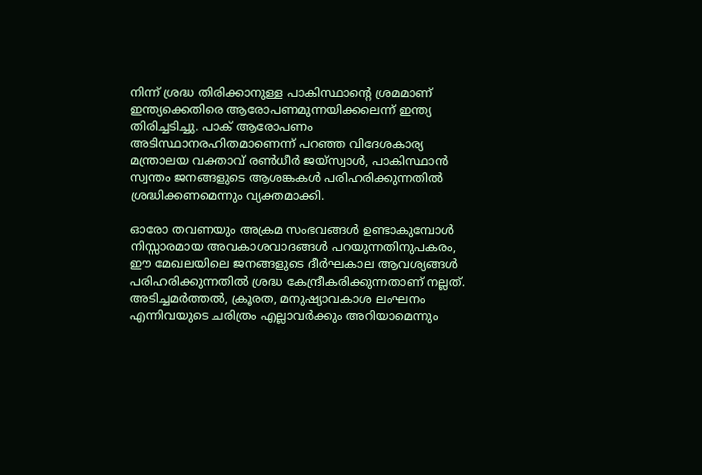നിന്ന് ശ്രദ്ധ തിരിക്കാനുള്ള പാകിസ്ഥാന്റെ ശ്രമമാണ് ഇന്ത്യക്കെതിരെ ആരോപണമുന്നയിക്കലെന്ന് ഇന്ത്യ തിരിച്ചടിച്ചു. പാക് ആരോപണം അടിസ്ഥാനരഹിതമാണെന്ന് പറഞ്ഞ വിദേശകാര്യ മന്ത്രാലയ വക്താവ് രൺധീർ ജയ്‌സ്വാൾ, പാകിസ്ഥാൻ സ്വന്തം ജനങ്ങളുടെ ആശങ്കകൾ പരിഹരിക്കുന്നതിൽ ശ്രദ്ധിക്കണമെന്നും വ്യക്തമാക്കി.

ഓരോ തവണയും അക്രമ സംഭവങ്ങൾ ഉണ്ടാകുമ്പോൾ നിസ്സാരമായ അവകാശവാദങ്ങൾ പറയുന്നതിനുപകരം, ഈ മേഖലയിലെ ജനങ്ങളുടെ ദീർഘകാല ആവശ്യങ്ങൾ പരിഹരിക്കുന്നതിൽ ശ്രദ്ധ കേന്ദ്രീകരിക്കുന്നതാണ് നല്ലത്. അടിച്ചമർത്തൽ, ക്രൂരത, മനുഷ്യാവകാശ ലംഘനം എന്നിവയുടെ ചരിത്രം എല്ലാവർക്കും അറിയാമെന്നും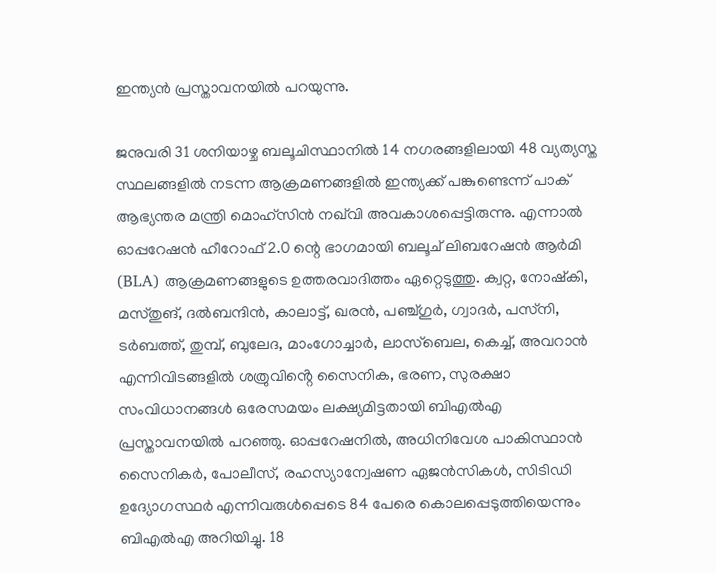ഇന്ത്യൻ പ്രസ്താവനയിൽ പറയുന്നു.

ജനുവരി 31 ശനിയാഴ്ച ബലൂചിസ്ഥാനിൽ 14 നഗരങ്ങളിലായി 48 വ്യത്യസ്ത സ്ഥലങ്ങളിൽ നടന്ന ആക്രമണങ്ങളിൽ ഇന്ത്യക്ക് പങ്കുണ്ടെന്ന് പാക് ആഭ്യന്തര മന്ത്രി മൊഹ്‌സിൻ നഖ്‌വി അവകാശപ്പെട്ടിരുന്നു. എന്നാൽ ഓപ്പറേഷൻ ഹീറോഫ് 2.0 ന്റെ ഭാഗമായി ബലൂച് ലിബറേഷൻ ആർമി (BLA) ആക്രമണങ്ങളുടെ ഉത്തരവാദിത്തം ഏറ്റെടുത്തു. ക്വറ്റ, നോഷ്‌കി, മസ്‌തുങ്, ദൽബന്ദിൻ, കാലാട്ട്, ഖരൻ, പഞ്ച്ഗുർ, ഗ്വാദർ, പസ്‌നി, ടർബത്ത്, തുമ്പ്, ബുലേദ, മാംഗോച്ചാർ, ലാസ്‌ബെല, കെച്ച്, അവറാൻ എന്നിവിടങ്ങളിൽ ശത്രുവിൻ്റെ സൈനിക, ഭരണ, സുരക്ഷാ സംവിധാനങ്ങൾ ഒരേസമയം ലക്ഷ്യമിട്ടതായി ബിഎൽഎ പ്രസ്താവനയിൽ പറഞ്ഞു. ഓപ്പറേഷനിൽ, അധിനിവേശ പാകിസ്ഥാൻ സൈനികർ, പോലീസ്, രഹസ്യാന്വേഷണ ഏജൻസികൾ, സിടിഡി ഉദ്യോഗസ്ഥർ എന്നിവരുൾപ്പെടെ 84 പേരെ കൊലപ്പെടുത്തിയെന്നും ബിഎൽഎ അറിയിച്ചു. 18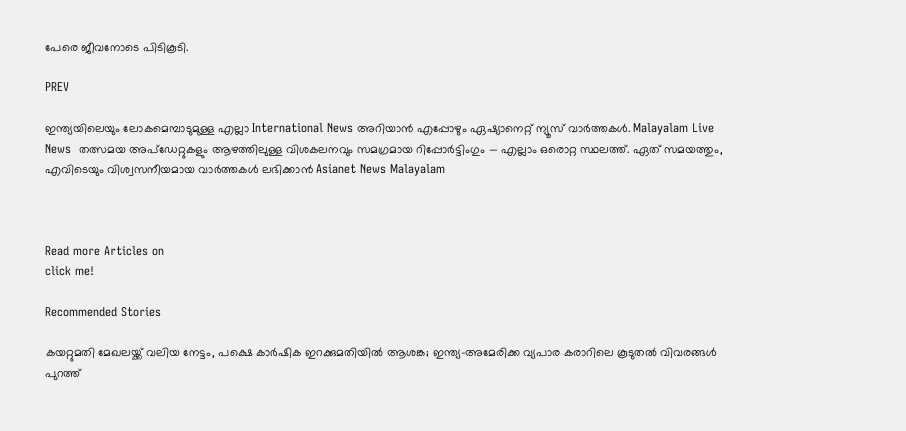പേരെ ജീവനോടെ പിടികൂടി.

PREV

ഇന്ത്യയിലെയും ലോകമെമ്പാടുമുള്ള എല്ലാ International News അറിയാൻ എപ്പോഴും ഏഷ്യാനെറ്റ് ന്യൂസ് വാർത്തകൾ. Malayalam Live News  തത്സമയ അപ്‌ഡേറ്റുകളും ആഴത്തിലുള്ള വിശകലനവും സമഗ്രമായ റിപ്പോർട്ടിംഗും — എല്ലാം ഒരൊറ്റ സ്ഥലത്ത്. ഏത് സമയത്തും, എവിടെയും വിശ്വസനീയമായ വാർത്തകൾ ലഭിക്കാൻ Asianet News Malayalam



Read more Articles on
click me!

Recommended Stories

കയറ്റുമതി മേഖലയ്ക്ക് വലിയ നേട്ടം, പക്ഷെ കാർഷിക ഇറക്കുമതിയിൽ ആശങ്ക; ഇന്ത്യ-അമേരിക്ക വ്യപാര കരാറിലെ കൂടുതൽ വിവരങ്ങൾ പുറത്ത്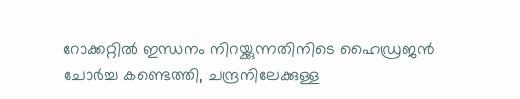റോക്കറ്റിൽ ഇന്ധനം നിറയ്ക്കുന്നതിനിടെ ഹൈഡ്രജൻ ചോർച്ച കണ്ടെത്തി, ചന്ദ്രനിലേക്കുള്ള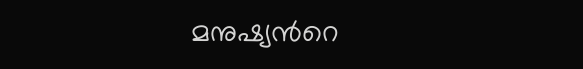മനുഷ്യന്‍റെ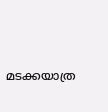മടക്കയാത്ര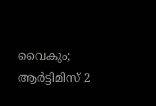വൈകും; ആർട്ടിമിസ് 2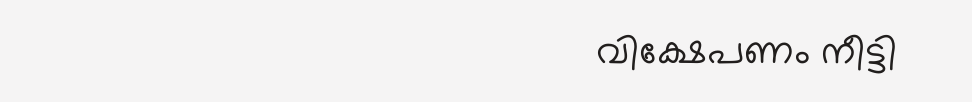വിക്ഷേപണം നീട്ടി